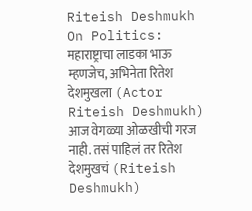Riteish Deshmukh On Politics: महाराष्ट्राचा लाडका भाऊ म्हणजेच, अभिनेता रितेश देशमुखला (Actor Riteish Deshmukh) आज वेगळ्या ओळखीची गरज नाही. तसं पाहिलं तर रितेश देशमुखचं (Riteish Deshmukh)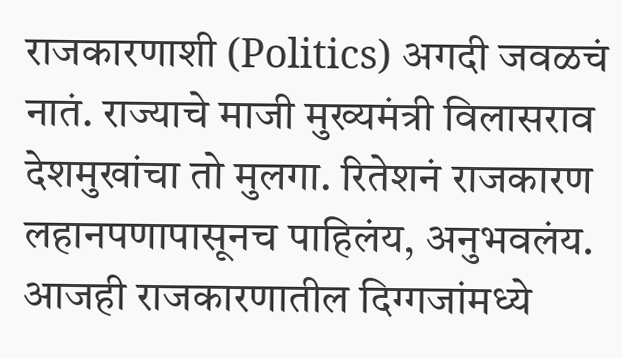राजकारणाशी (Politics) अगदी जवळचं नातं. राज्याचे माजी मुख्यमंत्री विलासराव देशमुखांचा तो मुलगा. रितेशनं राजकारण लहानपणापासूनच पाहिलंय, अनुभवलंय. आजही राजकारणातील दिग्गजांमध्ये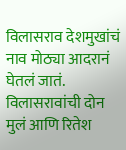विलासराव देशमुखांचं नाव मोठ्या आदरानं घेतलं जातं. विलासरावांची दोन मुलं आणि रितेश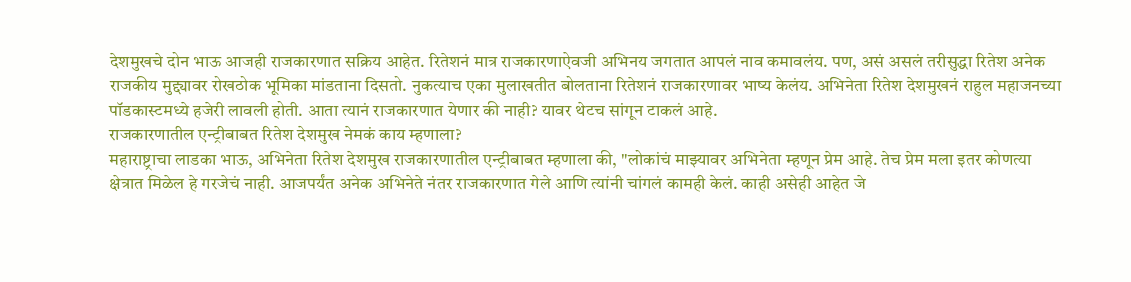देशमुखचे दोन भाऊ आजही राजकारणात सक्रिय आहेत. रितेशनं मात्र राजकारणाऐवजी अभिनय जगतात आपलं नाव कमावलंय. पण, असं असलं तरीसुद्धा रितेश अनेक राजकीय मुद्द्यावर रोखठोक भूमिका मांडताना दिसतो. नुकत्याच एका मुलाखतीत बोलताना रितेशनं राजकारणावर भाष्य केलंय. अभिनेता रितेश देशमुखनं राहुल महाजनच्या पॉडकास्टमध्ये हजेरी लावली होती. आता त्यानं राजकारणात येणार की नाही? यावर थेटच सांगून टाकलं आहे.
राजकारणातील एन्ट्रीबाबत रितेश देशमुख नेमकं काय म्हणाला?
महाराष्ट्राचा लाडका भाऊ, अभिनेता रितेश देशमुख राजकारणातील एन्ट्रीबाबत म्हणाला की, "लोकांचं माझ्यावर अभिनेता म्हणून प्रेम आहे. तेच प्रेम मला इतर कोणत्या क्षेत्रात मिळेल हे गरजेचं नाही. आजपर्यंत अनेक अभिनेते नंतर राजकारणात गेले आणि त्यांनी चांगलं कामही केलं. काही असेही आहेत जे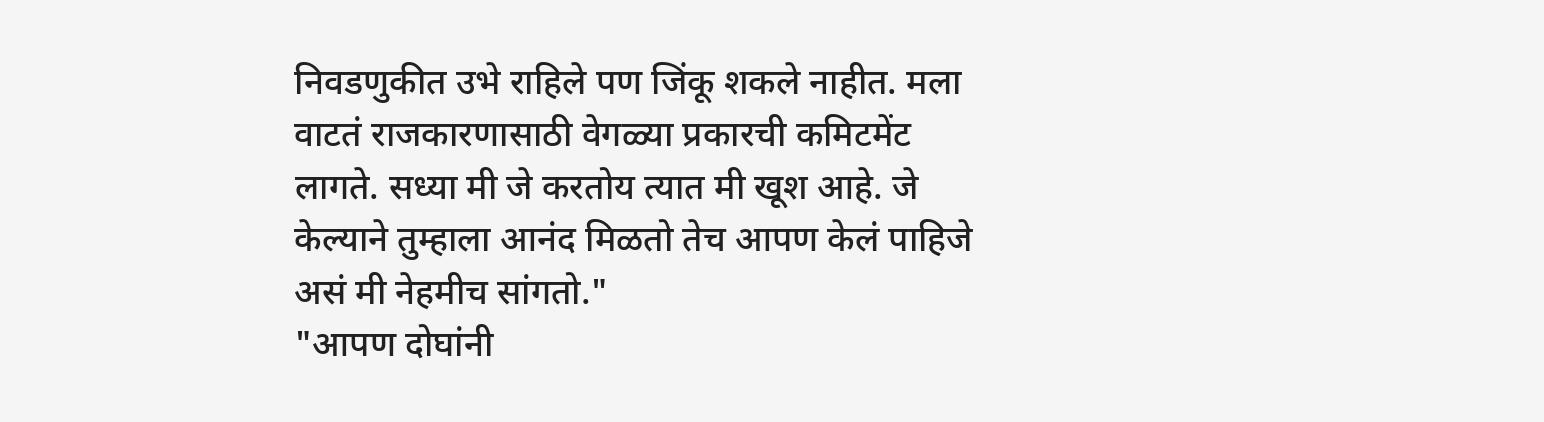निवडणुकीत उभे राहिले पण जिंकू शकले नाहीत. मला वाटतं राजकारणासाठी वेगळ्या प्रकारची कमिटमेंट लागते. सध्या मी जे करतोय त्यात मी खूश आहे. जे केल्याने तुम्हाला आनंद मिळतो तेच आपण केलं पाहिजे असं मी नेहमीच सांगतो."
"आपण दोघांनी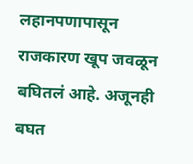लहानपणापासून राजकारण खूप जवळून बघितलं आहे. अजूनही बघत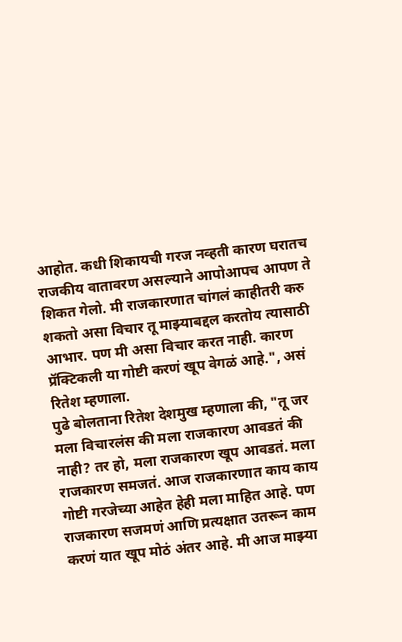आहोत. कधी शिकायची गरज नव्हती कारण घरातच राजकीय वातावरण असल्याने आपोआपच आपण ते शिकत गेलो. मी राजकारणात चांगलं काहीतरी करु शकतो असा विचार तू माझ्याबद्दल करतोय त्यासाठी आभार. पण मी असा विचार करत नाही. कारण प्रॅक्टिकली या गोष्टी करणं खूप वेगळं आहे.", असं रितेश म्हणाला.
पुढे बोलताना रितेश देशमुख म्हणाला की, "तू जर मला विचारलंस की मला राजकारण आवडतं की नाही? तर हो, मला राजकारण खूप आवडतं. मला राजकारण समजतं. आज राजकारणात काय काय गोष्टी गरजेच्या आहेत हेही मला माहित आहे. पण राजकारण सजमणं आणि प्रत्यक्षात उतरून काम करणं यात खूप मोठं अंतर आहे. मी आज माझ्या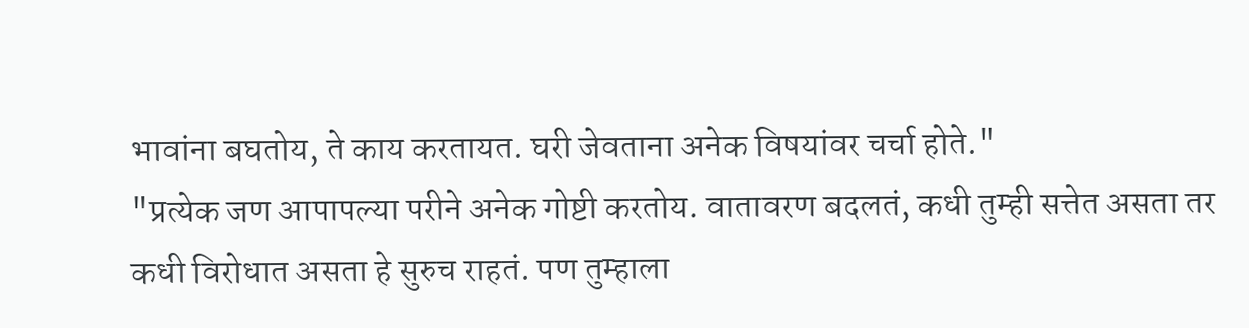भावांना बघतोय, ते काय करतायत. घरी जेवताना अनेक विषयांवर चर्चा होते."
"प्रत्येक जण आपापल्या परीने अनेक गोष्टी करतोय. वातावरण बदलतं, कधी तुम्ही सत्तेत असता तर कधी विरोधात असता हे सुरुच राहतं. पण तुम्हाला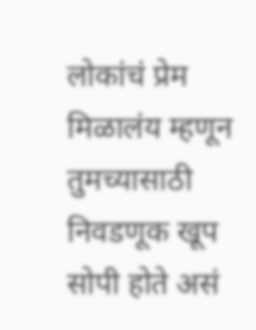लोकांचं प्रेम मिळालंय म्हणून तुमच्यासाठी निवडणूक खूप सोपी होते असं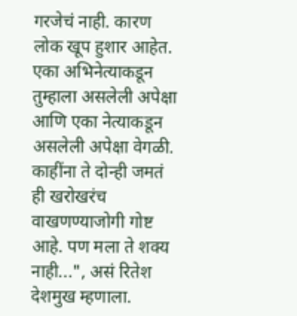गरजेचं नाही. कारण लोक खूप हुशार आहेत. एका अभिनेत्याकडून तुम्हाला असलेली अपेक्षा आणि एका नेत्याकडून असलेली अपेक्षा वेगळी. काहींना ते दोन्ही जमतं ही खरोखरंच वाखणण्याजोगी गोष्ट आहे. पण मला ते शक्य नाही...", असं रितेश देशमुख म्हणाला.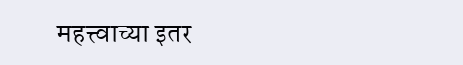महत्त्वाच्या इतर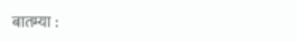बातम्या :